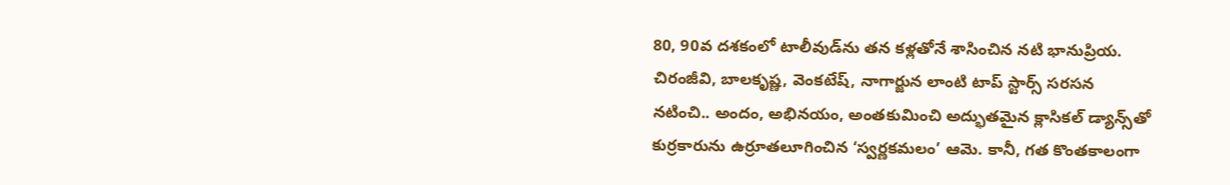80, 90వ దశకంలో టాలీవుడ్‌ను తన కళ్లతోనే శాసించిన నటి భానుప్రియ. చిరంజీవి, బాలకృష్ణ, వెంకటేష్, నాగార్జున లాంటి టాప్ స్టార్స్ సరసన నటించి.. అందం, అభినయం, అంతకుమించి అద్భుతమైన క్లాసికల్ డ్యాన్స్‌తో కుర్రకారును ఉర్రూతలూగించిన ‘స్వర్ణకమలం’ ఆమె. కానీ, గత కొంతకాలంగా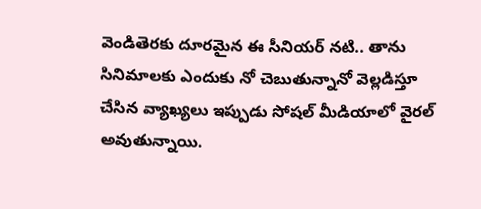వెండితెరకు దూరమైన ఈ సీనియర్ నటి.. తాను సినిమాలకు ఎందుకు నో చెబుతున్నానో వెల్లడిస్తూ చేసిన వ్యాఖ్యలు ఇప్పుడు సోషల్ మీడియాలో వైరల్ అవుతున్నాయి.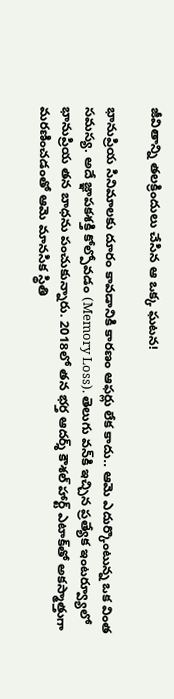జీవితాన్ని తలక్రిందులు చేసిన ఆ ఒక్క ఘటన!

భానుప్రియ సినిమాలకు దూరం కావడానికి కారణం ఆఫర్లు లేక కాదు.. ఆమె ఎదుర్కొంటున్న ఒక వింత సమస్య. అదే జ్ఞాపకశక్తి కోల్పోవడం (Memory Loss). తెలుగు వన్‌కి ఇచ్చిన ప్రత్యేక ఇంటర్వ్యూలో భానుప్రియ తన బాధను పంచుకున్నారు. 2018లో తన భర్త ఆదర్శ్ కౌశల్ హార్ట్ ఎటాక్‌తో అకస్మాత్తుగా మరణించడంతో ఆమె మానసిక స్థితి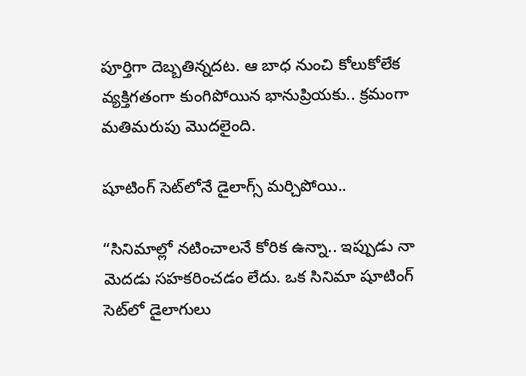పూర్తిగా దెబ్బతిన్నదట. ఆ బాధ నుంచి కోలుకోలేక వ్యక్తిగతంగా కుంగిపోయిన భానుప్రియకు.. క్రమంగా మతిమరుపు మొదలైంది.

షూటింగ్ సెట్‌లోనే డైలాగ్స్ మర్చిపోయి..

“సినిమాల్లో నటించాలనే కోరిక ఉన్నా.. ఇప్పుడు నా మెదడు సహకరించడం లేదు. ఒక సినిమా షూటింగ్ సెట్‌లో డైలాగులు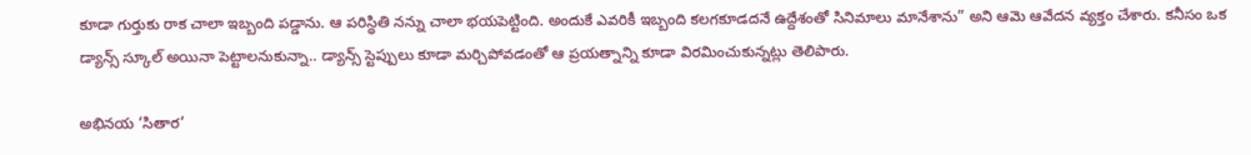కూడా గుర్తుకు రాక చాలా ఇబ్బంది పడ్డాను. ఆ పరిస్థితి నన్ను చాలా భయపెట్టింది. అందుకే ఎవరికీ ఇబ్బంది కలగకూడదనే ఉద్దేశంతో సినిమాలు మానేశాను” అని ఆమె ఆవేదన వ్యక్తం చేశారు. కనీసం ఒక డ్యాన్స్ స్కూల్ అయినా పెట్టాలనుకున్నా.. డ్యాన్స్ స్టెప్పులు కూడా మర్చిపోవడంతో ఆ ప్రయత్నాన్ని కూడా విరమించుకున్నట్లు తెలిపారు.

అభినయ ‘సితార’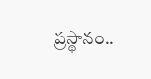ప్రస్థానం..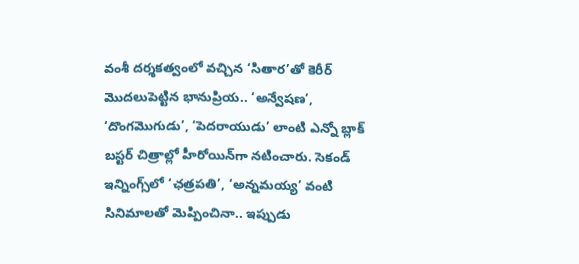వంశీ దర్శకత్వంలో వచ్చిన ‘సితార’తో కెరీర్ మొదలుపెట్టిన భానుప్రియ.. ‘అన్వేషణ’, ‘దొంగమొగుడు’, ‘పెదరాయుడు’ లాంటి ఎన్నో బ్లాక్ బస్టర్ చిత్రాల్లో హీరోయిన్‌గా నటించారు. సెకండ్ ఇన్నింగ్స్‌లో ‘ఛత్రపతి’, ‘అన్నమయ్య’ వంటి సినిమాలతో మెప్పించినా.. ఇప్పుడు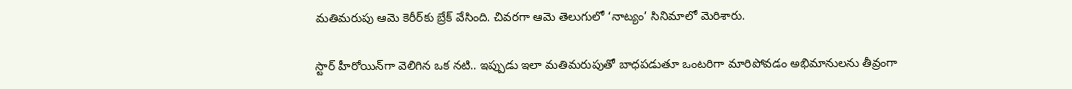మతిమరుపు ఆమె కెరీర్‌కు బ్రేక్ వేసింది. చివరగా ఆమె తెలుగులో ‘నాట్యం’ సినిమాలో మెరిశారు.

స్టార్ హీరోయిన్‌గా వెలిగిన ఒక నటి.. ఇప్పుడు ఇలా మతిమరుపుతో బాధపడుతూ ఒంటరిగా మారిపోవడం అభిమానులను తీవ్రంగా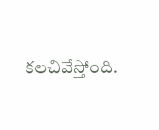కలచివేస్తోంది.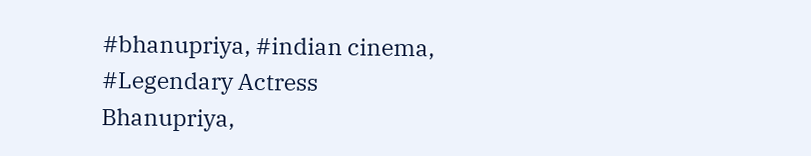#bhanupriya, #indian cinema, #Legendary Actress Bhanupriya,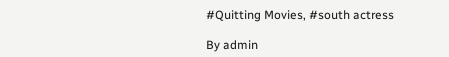#Quitting Movies, #south actress

By admin